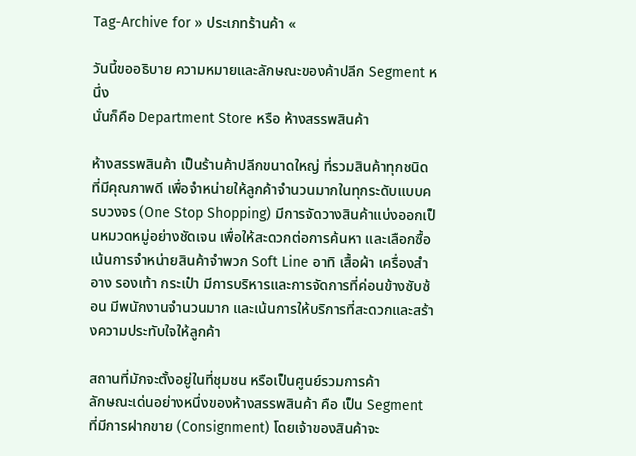Tag-Archive for » ประเภทร้านค้า «

วันนี้ขออธิบาย ความหมายและลักษณะของค้าปลีก Segment หนึ่ง
นั่นก็คือ Department Store หรือ ห้างสรรพสินค้า

ห้างสรรพสินค้า เป็นร้านค้าปลีกขนาดใหญ่ ที่รวมสินค้าทุกชนิด ที่มีคุณภาพดี เพื่อจำหน่ายให้ลูกค้าจำนวนมากในทุกระดับแบบครบวงจร (One Stop Shopping) มีการจัดวางสินค้าแบ่งออกเป็นหมวดหมู่อย่างชัดเจน เพื่อให้สะดวกต่อการค้นหา และเลือกซื้อ  เน้นการจำหน่ายสินค้าจำพวก Soft Line อาทิ เสื้อผ้า เครื่องสำอาง รองเท้า กระเป๋า มีการบริหารและการจัดการที่ค่อนข้างซับซ้อน มีพนักงานจำนวนมาก และเน้นการให้บริการที่สะดวกและสร้างความประทับใจให้ลูกค้า

สถานที่มักจะตั้งอยู่ในที่ชุมชน หรือเป็นศูนย์รวมการค้า
ลักษณะเด่นอย่างหนึ่งของห้างสรรพสินค้า คือ เป็น Segment ที่มีการฝากขาย (Consignment) โดยเจ้าของสินค้าจะ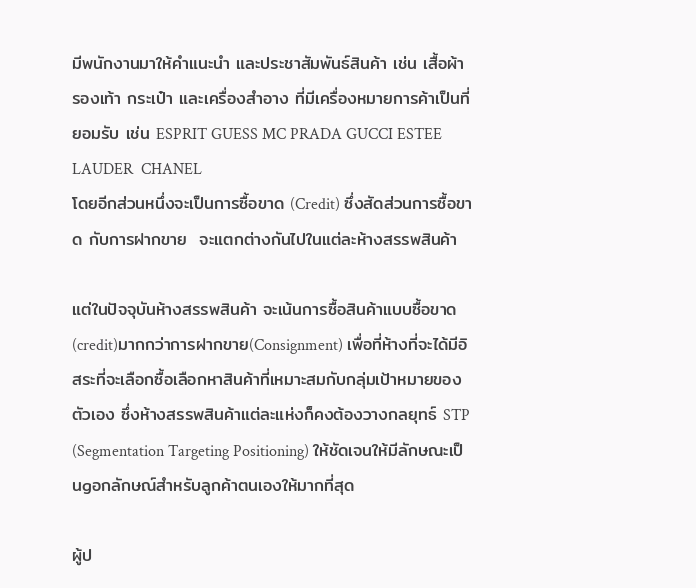มีพนักงานมาให้คำแนะนำ และประชาสัมพันธ์สินค้า เช่น เสื้อผ้า รองเท้า กระเป๋า และเครื่องสำอาง ที่มีเครื่องหมายการค้าเป็นที่ยอมรับ เช่น ESPRIT GUESS MC PRADA GUCCI ESTEE  LAUDER  CHANEL
โดยอีกส่วนหนึ่งจะเป็นการซื้อขาด (Credit) ซึ่งสัดส่วนการซื้อขาด กับการฝากขาย  จะแตกต่างกันไปในแต่ละห้างสรรพสินค้า

แต่ในปัจจุบันห้างสรรพสินค้า จะเน้นการซื้อสินค้าแบบซื้อขาด(credit)มากกว่าการฝากขาย(Consignment) เพื่อที่ห้างที่จะได้มีอิสระที่จะเลือกซื้อเลือกหาสินค้าที่เหมาะสมกับกลุ่มเป้าหมายของตัวเอง ซึ่งห้างสรรพสินค้าแต่ละแห่งก็คงต้องวางกลยุทธ์ STP (Segmentation Targeting Positioning) ให้ชัดเจนให้มีลักษณะเป็นgอกลักษณ์สำหรับลูกค้าตนเองให้มากที่สุด

ผู้ป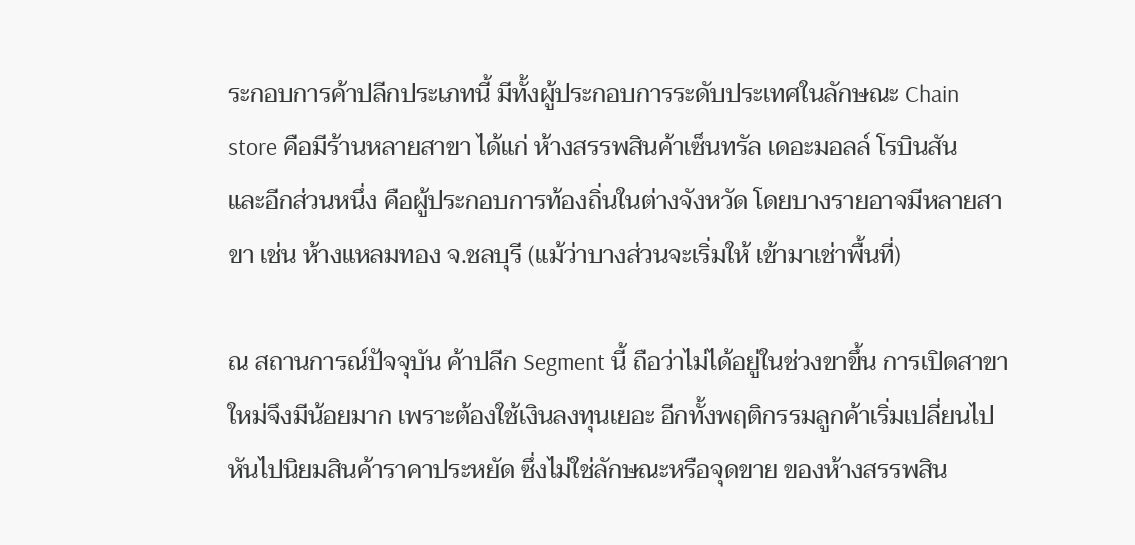ระกอบการค้าปลีกประเภทนี้ มีทั้งผู้ประกอบการระดับประเทศในลักษณะ Chain store คือมีร้านหลายสาขา ได้แก่ ห้างสรรพสินค้าเซ็นทรัล เดอะมอลล์ โรบินสัน
และอีกส่วนหนึ่ง คือผู้ประกอบการท้องถิ่นในต่างจังหวัด โดยบางรายอาจมีหลายสาขา เช่น ห้างแหลมทอง จ.ชลบุรี (แม้ว่าบางส่วนจะเริ่มให้ เข้ามาเช่าพื้นที่)

ณ สถานการณ์ปัจจุบัน ค้าปลีก Segment นี้ ถือว่าไม่ได้อยู่ในช่วงขาขึ้น การเปิดสาขาใหม่จึงมีน้อยมาก เพราะต้องใช้เงินลงทุนเยอะ อีกทั้งพฤติกรรมลูกค้าเริ่มเปลี่ยนไป หันไปนิยมสินค้าราคาประหยัด ซึ่งไม่ใช่ลักษณะหรือจุดขาย ของห้างสรรพสิน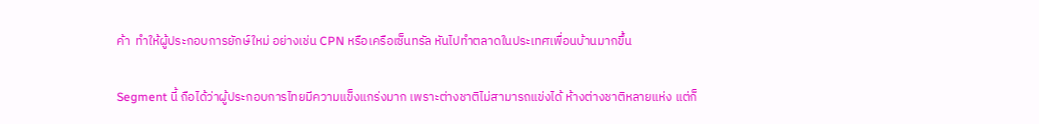ค้า  ทำให้ผู้ประกอบการยักษ์ใหม่ อย่างเช่น CPN หรือเครือเซ็นทรัล หันไปทำตลาดในประเทศเพื่อนบ้านมากขึ้น

Segment นี้ ถือได้ว่าผู้ประกอบการไทยมีความแข็งแกร่งมาก เพราะต่างชาติไม่สามารถแข่งได้ ห้างต่างชาติหลายแห่ง แต่ก็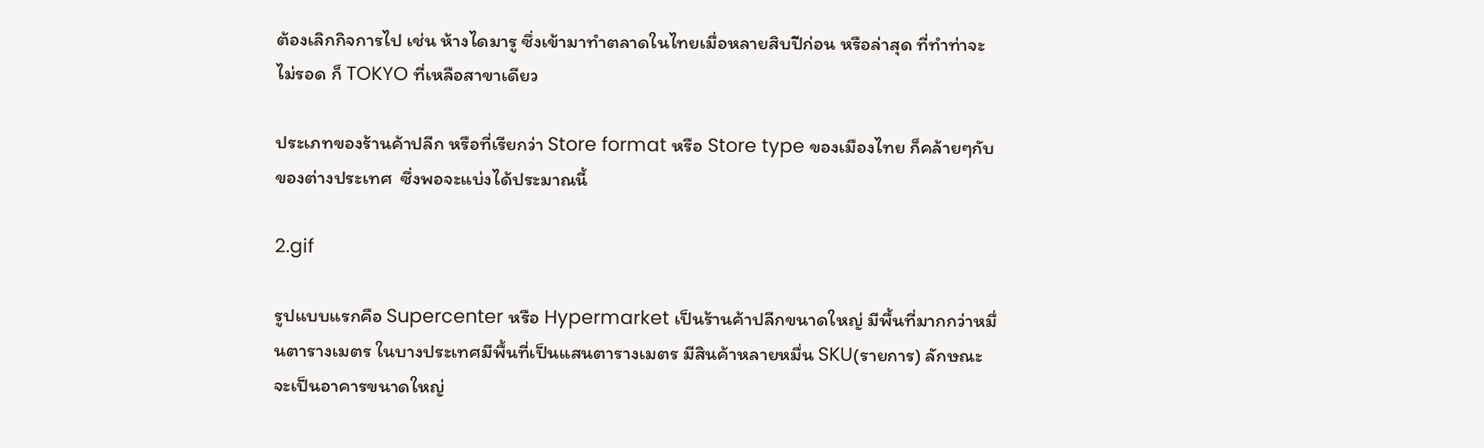ต้องเลิกกิจการไป เช่น ห้างไดมารู ซึ่งเข้ามาทำตลาดในไทยเมื่อหลายสิบปีก่อน หรือล่าสุด ที่ทำท่าจะไม่รอด ก็ TOKYO ที่เหลือสาขาเดียว

ประเภทของร้านค้าปลีก หรือที่เรียกว่า Store format หรือ Store type ของเมืองไทย ก็คล้ายๆกับของต่างประเทศ  ซึ่งพอจะแบ่งได้ประมาณนี้

2.gif

รูปแบบแรกคือ Supercenter หรือ Hypermarket เป็นร้านค้าปลีกขนาดใหญ่ มีพื้นที่มากกว่าหมื่นตารางเมตร ในบางประเทศมีพื้นที่เป็นแสนตารางเมตร มีสินค้าหลายหมื่น SKU(รายการ) ลักษณะจะเป็นอาคารขนาดใหญ่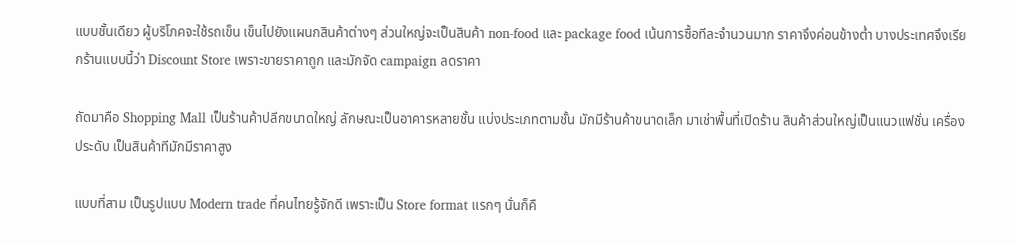แบบชั้นเดียว ผู้บริโภคจะใช้รถเข็น เข็นไปยังแผนกสินค้าต่างๆ ส่วนใหญ่จะเป็นสินค้า non-food และ package food เน้นการซื้อทีละจำนวนมาก ราคาจึงค่อนข้างต่ำ บางประเทศจึงเรียกร้านแบบนี้ว่า Discount Store เพราะขายราคาถูก และมักจัด campaign ลดราคา

ถัดมาคือ Shopping Mall เป็นร้านค้าปลีกขนาดใหญ่ ลักษณะเป็นอาคารหลายชั้น แบ่งประเภทตามชั้น มักมีร้านค้าขนาดเล็ก มาเช่าพื้นที่เปิดร้าน สินค้าส่วนใหญ่เป็นแนวแฟชั่น เครื่องประดับ เป็นสินค้าทีมักมีราคาสูง

แบบที่สาม เป็นรูปแบบ Modern trade ที่คนไทยรู้จักดี เพราะเป็น Store format แรกๆ นั่นก็คื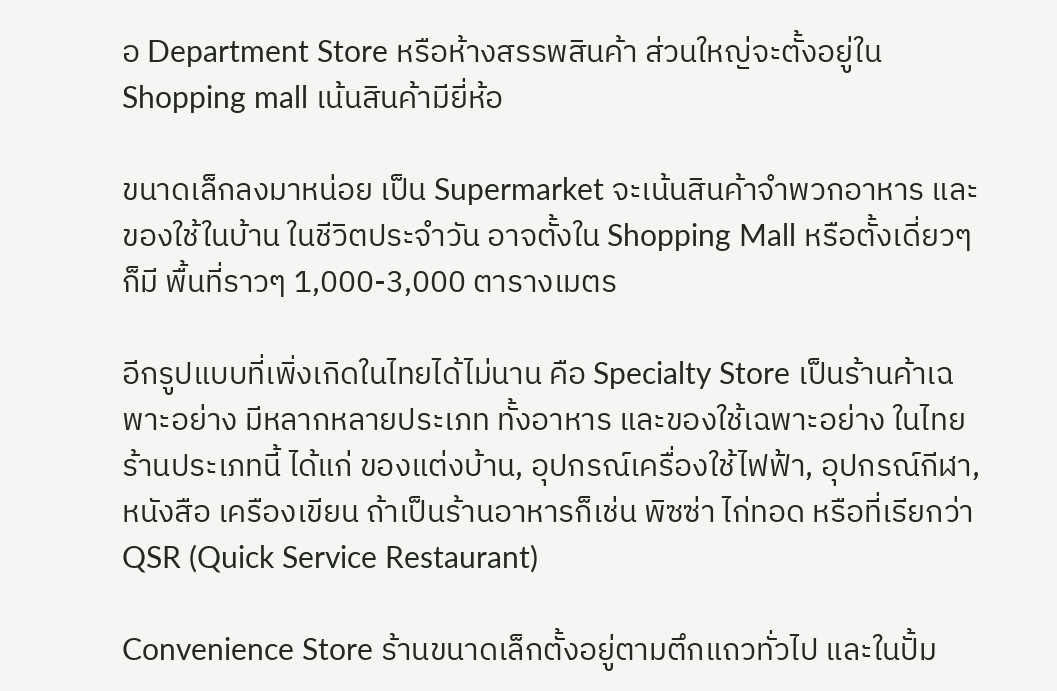อ Department Store หรือห้างสรรพสินค้า ส่วนใหญ่จะตั้งอยู่ใน Shopping mall เน้นสินค้ามียี่ห้อ

ขนาดเล็กลงมาหน่อย เป็น Supermarket จะเน้นสินค้าจำพวกอาหาร และของใช้ในบ้าน ในชีวิตประจำวัน อาจตั้งใน Shopping Mall หรือตั้งเดี่ยวๆก็มี พื้นที่ราวๆ 1,000-3,000 ตารางเมตร

อีกรูปแบบที่เพิ่งเกิดในไทยได้ไม่นาน คือ Specialty Store เป็นร้านค้าเฉพาะอย่าง มีหลากหลายประเภท ทั้งอาหาร และของใช้เฉพาะอย่าง ในไทยร้านประเภทนี้ ได้แก่ ของแต่งบ้าน, อุปกรณ์เครื่องใช้ไฟฟ้า, อุปกรณ์กีฬา, หนังสือ เครืองเขียน ถ้าเป็นร้านอาหารก็เช่น พิซซ่า ไก่ทอด หรือที่เรียกว่า QSR (Quick Service Restaurant)

Convenience Store ร้านขนาดเล็กตั้งอยู่ตามตึกแถวทั่วไป และในปั้ม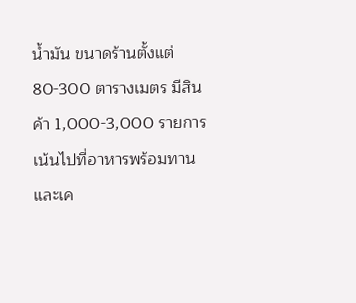น้ำมัน ขนาดร้านตั้งแต่ 80-300 ตารางเมตร มีสินค้า 1,000-3,000 รายการ เน้นไปที่อาหารพร้อมทานและเค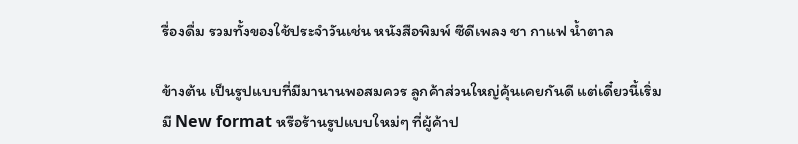รื่องดื่ม รวมทั้งของใช้ประจำวันเช่น หนังสือพิมพ์ ซีดีเพลง ชา กาแฟ น้ำตาล

ข้างต้น เป็นรูปแบบที่มีมานานพอสมควร ลูกค้าส่วนใหญ่คุ้นเคยกันดี แต่เดี๋ยวนี้เริ่มมี New format หรือร้านรูปแบบใหม่ๆ ที่ผู้ค้าป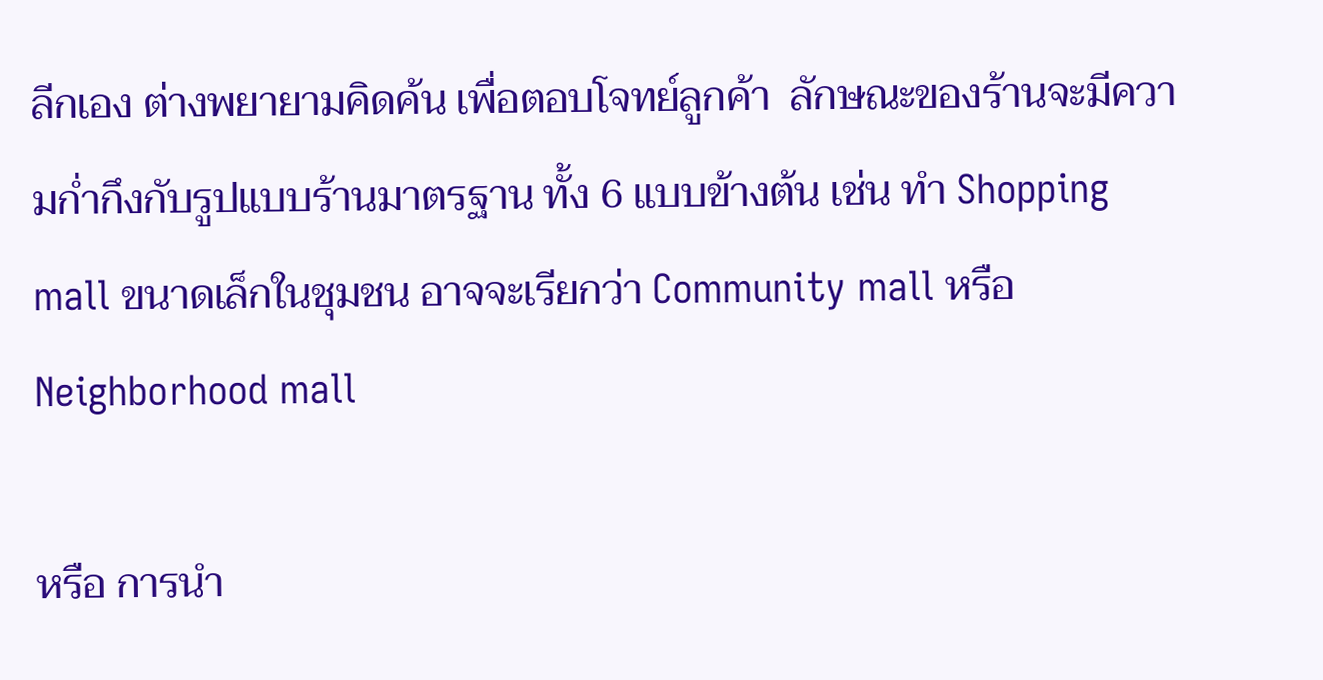ลีกเอง ต่างพยายามคิดค้น เพื่อตอบโจทย์ลูกค้า  ลักษณะของร้านจะมีความก่ำกึงกับรูปแบบร้านมาตรฐาน ทั้ง 6 แบบข้างต้น เช่น ทำ Shopping mall ขนาดเล็กในชุมชน อาจจะเรียกว่า Community mall หรือ  Neighborhood mall

หรือ การนำ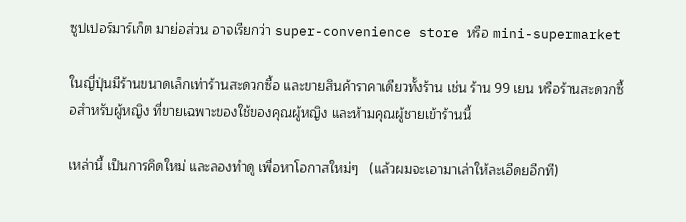ซูปเปอร์มาร์เก็ต มาย่อส่วน อาจเรียกว่า super-convenience store หรือ mini-supermarket

ในญี่ปุ่นมีร้านขนาดเล็กเท่าร้านสะดวกซื้อ และขายสินค้าราคาเดียวทั้งร้าน เช่น ร้าน 99 เยน หรือร้านสะดวกซื้อสำหรับผู้หญิง ที่ขายเฉพาะของใช้ของคุณผู้หญิง และห้ามคุณผู้ชายเข้าร้านนี้

เหล่านี้ เป็นการคิดใหม่ และลองทำดู เพื่อหาโอกาสใหม่ๆ   (แล้วผมจะเอามาเล่าให้ละเอีดยอีกที)